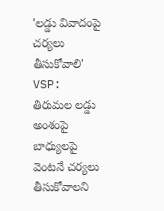'లడ్డు వివాదంపై చర్యలు తీసుకోవాలి'
VSP: తిరుమల లడ్డు అంశంపై బాధ్యులపై వెంటనే చర్యలు తీసుకోవాలని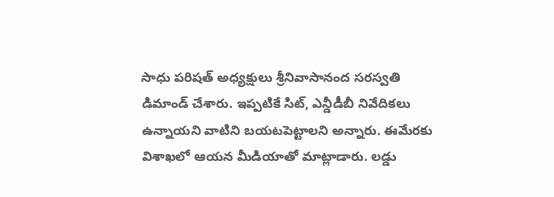సాధు పరిషత్ అధ్యక్షులు శ్రీనివాసానంద సరస్వతి డిమాండ్ చేశారు. ఇప్పటికే సిట్, ఎన్డీడీబీ నివేదికలు ఉన్నాయని వాటిని బయటపెట్టాలని అన్నారు. ఈమేరకు విశాఖలో ఆయన మీడియాతో మాట్లాడారు. లడ్డు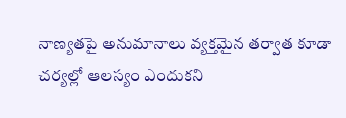నాణ్యతపై అనుమానాలు వ్యక్తమైన తర్వాత కూడా చర్యల్లో ఆలస్యం ఎందుకని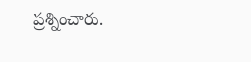ప్రశ్నించారు.